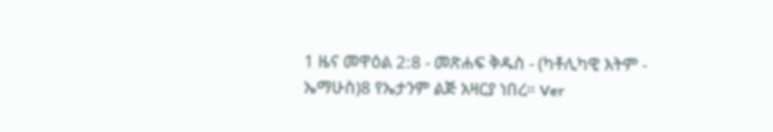1 ዜና መዋዕል 2:8 - መጽሐፍ ቅዱስ - (ካቶሊካዊ እትም - ኤማሁስ)8 የኤታንም ልጅ አዛርያ ነበረ። Ver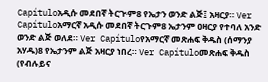Capítuloአዲሱ መደበኛ ትርጒም8 የኤታን ወንድ ልጅ፤ አዛርያ። Ver Capítuloአማርኛ አዲሱ መደበኛ ትርጉም8 ኤታንም ዐዛርያ የተባለ አንድ ወንድ ልጅ ወለደ። Ver Capítuloየአማርኛ መጽሐፍ ቅዱስ (ሰማንያ አሃዱ)8 የኤታንም ልጅ አዛርያ ነበረ። Ver Capítuloመጽሐፍ ቅዱስ (የብሉይና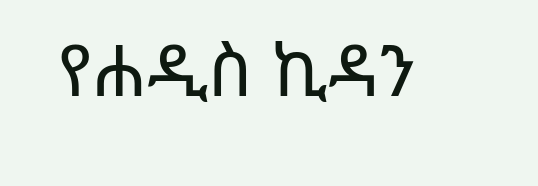የሐዲስ ኪዳን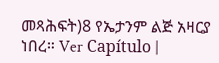መጻሕፍት)8 የኤታንም ልጅ አዛርያ ነበረ። Ver Capítulo |